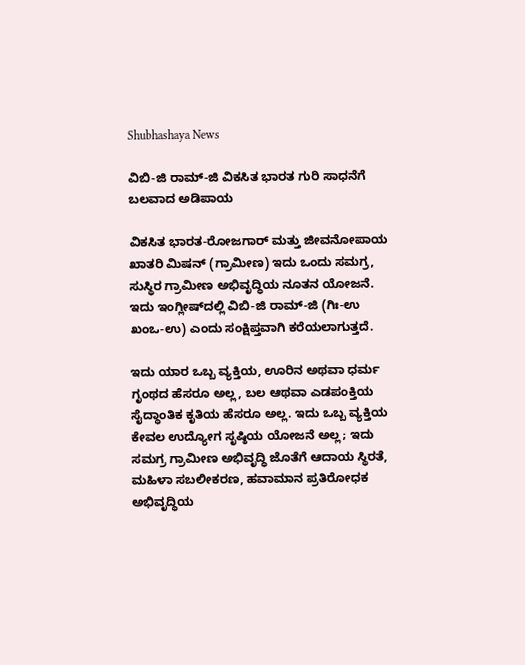Shubhashaya News

ವಿಬಿ-ಜಿ ರಾಮ್-ಜಿ ವಿಕಸಿತ ಭಾರತ ಗುರಿ ಸಾಧನೆಗೆ ಬಲವಾದ ಅಡಿಪಾಯ

ವಿಕಸಿತ ಭಾರತ-ರೋಜಗಾರ್ ಮತ್ತು ಜೀವನೋಪಾಯ ಖಾತರಿ ಮಿಷನ್ (ಗ್ರಾಮೀಣ) ಇದು ಒಂದು ಸಮಗ್ರ, ಸುಸ್ಥಿರ ಗ್ರಾಮೀಣ ಅಭಿವೃದ್ಧಿಯ ನೂತನ ಯೋಜನೆ. ಇದು ಇಂಗ್ಲೀಷ್‍ದಲ್ಲಿ ವಿಬಿ-ಜಿ ರಾಮ್-ಜಿ (ಗಿಃ-ಉ ಖಂಒ-ಉ) ಎಂದು ಸಂಕ್ಷಿಪ್ತವಾಗಿ ಕರೆಯಲಾಗುತ್ತದೆ.

ಇದು ಯಾರ ಒಬ್ಬ ವ್ಯಕ್ತಿಯ, ಊರಿನ ಅಥವಾ ಧರ್ಮ ಗೃಂಥದ ಹೆಸರೂ ಅಲ್ಲ, ಬಲ ಆಥವಾ ಎಡಪಂಕ್ತಿಯ ಸೈದ್ಧಾಂತಿಕ ಕೃತಿಯ ಹೆಸರೂ ಅಲ್ಲ. ಇದು ಒಬ್ಬ ವ್ಯಕ್ತಿಯ ಕೇವಲ ಉದ್ಯೋಗ ಸೃಷ್ಠಿಯ ಯೋಜನೆ ಅಲ್ಲ; ಇದು ಸಮಗ್ರ ಗ್ರಾಮೀಣ ಅಭಿವೃದ್ಧಿ ಜೊತೆಗೆ ಆದಾಯ ಸ್ಥಿರತೆ, ಮಹಿಳಾ ಸಬಲೀಕರಣ, ಹವಾಮಾನ ಪ್ರತಿರೋಧಕ ಅಭಿವೃದ್ಧಿಯ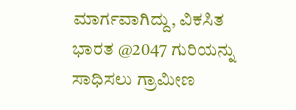ಮಾರ್ಗವಾಗಿದ್ದು, ವಿಕಸಿತ ಭಾರತ @2047 ಗುರಿಯನ್ನು ಸಾಧಿಸಲು ಗ್ರಾಮೀಣ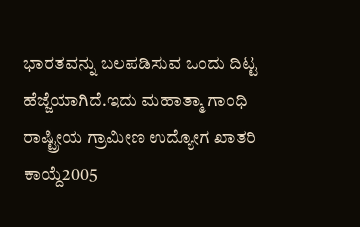ಭಾರತವನ್ನು ಬಲಪಡಿಸುವ ಒಂದು ದಿಟ್ಟ ಹೆಜ್ಜೆಯಾಗಿದೆ.ಇದು ಮಹಾತ್ಮಾ ಗಾಂಧಿ ರಾಷ್ಟ್ರೀಯ ಗ್ರಾಮೀಣ ಉದ್ಯೋಗ ಖಾತರಿ ಕಾಯ್ದೆ2005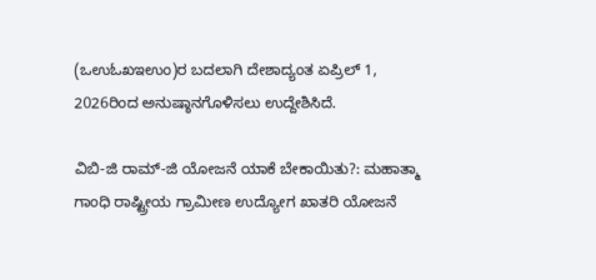(ಒಉಓಖಇಉಂ)ರ ಬದಲಾಗಿ ದೇಶಾದ್ಯಂತ ಏಪ್ರಿಲ್ 1, 2026ರಿಂದ ಅನುಷ್ಠಾನಗೊಳಿಸಲು ಉದ್ದೇಶಿಸಿದೆ.

ವಿಬಿ-ಜಿ ರಾಮ್-ಜಿ ಯೋಜನೆ ಯಾಕೆ ಬೇಕಾಯಿತು?: ಮಹಾತ್ಮಾ ಗಾಂಧಿ ರಾಷ್ಟ್ರೀಯ ಗ್ರಾಮೀಣ ಉದ್ಯೋಗ ಖಾತರಿ ಯೋಜನೆ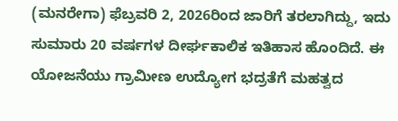(ಮನರೇಗಾ) ಫೆಬ್ರವರಿ 2, 2026ರಿಂದ ಜಾರಿಗೆ ತರಲಾಗಿದ್ದು, ಇದು ಸುಮಾರು 20 ವರ್ಷಗಳ ದೀರ್ಘಕಾಲಿಕ ಇತಿಹಾಸ ಹೊಂದಿದೆ. ಈ ಯೋಜನೆಯು ಗ್ರಾಮೀಣ ಉದ್ಯೋಗ ಭದ್ರತೆಗೆ ಮಹತ್ವದ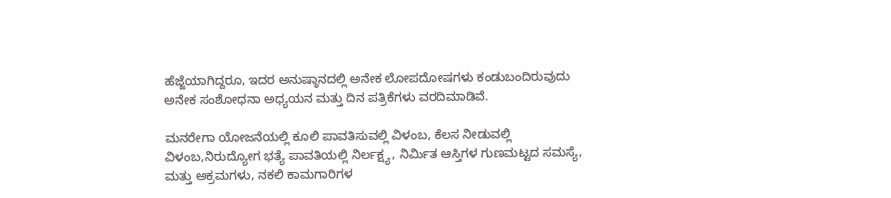ಹೆಜ್ಜೆಯಾಗಿದ್ದರೂ, ಇದರ ಅನುಷ್ಠಾನದಲ್ಲಿ ಅನೇಕ ಲೋಪದೋಷಗಳು ಕಂಡುಬಂದಿರುವುದು ಅನೇಕ ಸಂಶೋಧನಾ ಅಧ್ಯಯನ ಮತ್ತು ದಿನ ಪತ್ರಿಕೆಗಳು ವರದಿಮಾಡಿವೆ.

ಮನರೇಗಾ ಯೋಜನೆಯಲ್ಲಿ ಕೂಲಿ ಪಾವತಿಸುವಲ್ಲಿ ವಿಳಂಬ, ಕೆಲಸ ನೀಡುವಲ್ಲಿ ವಿಳಂಬ,ನಿರುದ್ಯೋಗ ಭತ್ಯೆ ಪಾವತಿಯಲ್ಲಿ ನಿರ್ಲಕ್ಷ್ಯ, ನಿರ್ಮಿತ ಆಸ್ತಿಗಳ ಗುಣಮಟ್ಟದ ಸಮಸ್ಯೆ, ಮತ್ತು ಅಕ್ರಮಗಳು, ನಕಲಿ ಕಾಮಗಾರಿಗಳ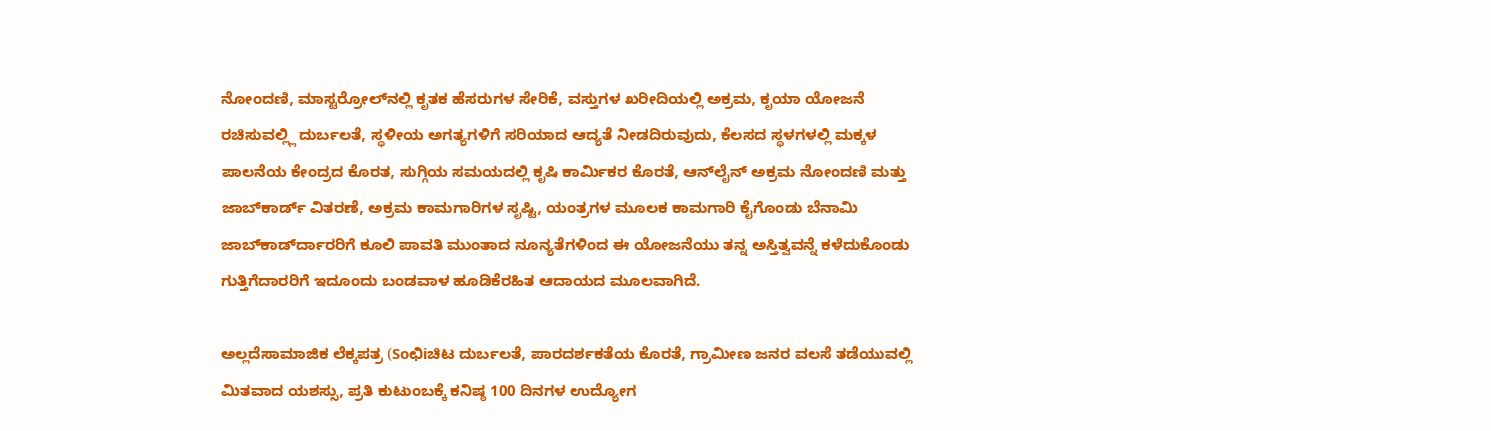ನೋಂದಣಿ, ಮಾಸ್ಟರ್‍ರೋಲ್‍ನಲ್ಲಿ ಕೃತಕ ಹೆಸರುಗಳ ಸೇರಿಕೆ, ವಸ್ತುಗಳ ಖರೀದಿಯಲ್ಲಿ ಅಕ್ರಮ, ಕೃಯಾ ಯೋಜನೆ ರಚಿಸುವಲ್ಲ್ಲಿ ದುರ್ಬಲತೆ, ಸ್ಥಳೀಯ ಅಗತ್ಯಗಳಿಗೆ ಸರಿಯಾದ ಆದ್ಯತೆ ನೀಡದಿರುವುದು, ಕೆಲಸದ ಸ್ಥಳಗಳಲ್ಲಿ ಮಕ್ಕಳ ಪಾಲನೆಯ ಕೇಂದ್ರದ ಕೊರತ, ಸುಗ್ಗಿಯ ಸಮಯದಲ್ಲಿ ಕೃಷಿ ಕಾರ್ಮಿಕರ ಕೊರತೆ, ಆನ್‍ಲೈನ್ ಅಕ್ರಮ ನೋಂದಣಿ ಮತ್ತು ಜಾಬ್‍ಕಾರ್ಡ್ ವಿತರಣೆ, ಅಕ್ರಮ ಕಾಮಗಾರಿಗಳ ಸೃಷ್ಟಿ, ಯಂತ್ರಗಳ ಮೂಲಕ ಕಾಮಗಾರಿ ಕೈಗೊಂಡು ಬೆನಾಮಿ ಜಾಬ್‍ಕಾರ್ಡ್‍ದಾರರಿಗೆ ಕೂಲಿ ಪಾವತಿ ಮುಂತಾದ ನೂನ್ಯತೆಗಳಿಂದ ಈ ಯೋಜನೆಯು ತನ್ನ ಅಸ್ತಿತ್ವವನ್ನೆ ಕಳೆದುಕೊಂಡು ಗುತ್ತಿಗೆದಾರರಿಗೆ ಇದೂಂದು ಬಂಡವಾಳ ಹೂಡಿಕೆರಹಿತ ಆದಾಯದ ಮೂಲವಾಗಿದೆ.

ಅಲ್ಲದೆಸಾಮಾಜಿಕ ಲೆಕ್ಕಪತ್ರ (Soಛಿiಚಿಟ ದುರ್ಬಲತೆ, ಪಾರದರ್ಶಕತೆಯ ಕೊರತೆ, ಗ್ರಾಮೀಣ ಜನರ ವಲಸೆ ತಡೆಯುವಲ್ಲಿ ಮಿತವಾದ ಯಶಸ್ಸು, ಪ್ರತಿ ಕುಟುಂಬಕ್ಕೆ ಕನಿಷ್ಠ 100 ದಿನಗಳ ಉದ್ಯೋಗ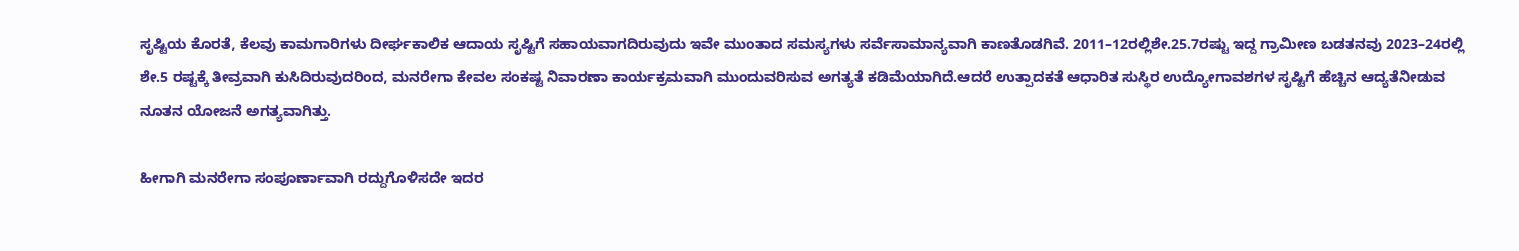ಸೃಷ್ಟಿಯ ಕೊರತೆ, ಕೆಲವು ಕಾಮಗಾರಿಗಳು ದೀರ್ಘಕಾಲಿಕ ಆದಾಯ ಸೃಷ್ಟಿಗೆ ಸಹಾಯವಾಗದಿರುವುದು ಇವೇ ಮುಂತಾದ ಸಮಸ್ಯಗಳು ಸರ್ವೆಸಾಮಾನ್ಯವಾಗಿ ಕಾಣತೊಡಗಿವೆ. 2011–12ರಲ್ಲಿಶೇ.25.7ರಷ್ಟು ಇದ್ದ ಗ್ರಾಮೀಣ ಬಡತನವು 2023–24ರಲ್ಲಿ ಶೇ.5 ರಷ್ಟಕ್ಕೆ ತೀವ್ರವಾಗಿ ಕುಸಿದಿರುವುದರಿಂದ, ಮನರೇಗಾ ಕೇವಲ ಸಂಕಷ್ಟ ನಿವಾರಣಾ ಕಾರ್ಯಕ್ರಮವಾಗಿ ಮುಂದುವರಿಸುವ ಅಗತ್ಯತೆ ಕಡಿಮೆಯಾಗಿದೆ.ಆದರೆ ಉತ್ಪಾದಕತೆ ಆಧಾರಿತ ಸುಸ್ಥಿರ ಉದ್ಯೋಗಾವಶಗಳ ಸೃಷ್ಟಿಗೆ ಹೆಚ್ಚಿನ ಆದ್ಯತೆನೀಡುವ ನೂತನ ಯೋಜನೆ ಅಗತ್ಯವಾಗಿತ್ತು.

ಹೀಗಾಗಿ ಮನರೇಗಾ ಸಂಪೂರ್ಣಾವಾಗಿ ರದ್ದುಗೊಳಿಸದೇ ಇದರ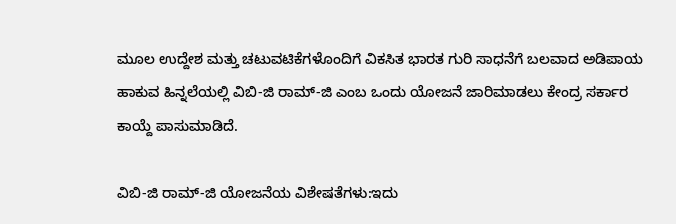ಮೂಲ ಉದ್ದೇಶ ಮತ್ತು ಚಟುವಟಿಕೆಗಳೊಂದಿಗೆ ವಿಕಸಿತ ಭಾರತ ಗುರಿ ಸಾಧನೆಗೆ ಬಲವಾದ ಅಡಿಪಾಯ ಹಾಕುವ ಹಿನ್ನಲೆಯಲ್ಲಿ ವಿಬಿ-ಜಿ ರಾಮ್-ಜಿ ಎಂಬ ಒಂದು ಯೋಜನೆ ಜಾರಿಮಾಡಲು ಕೇಂದ್ರ ಸರ್ಕಾರ ಕಾಯ್ದೆ ಪಾಸುಮಾಡಿದೆ.

ವಿಬಿ-ಜಿ ರಾಮ್-ಜಿ ಯೋಜನೆಯ ವಿಶೇಷತೆಗಳು:ಇದು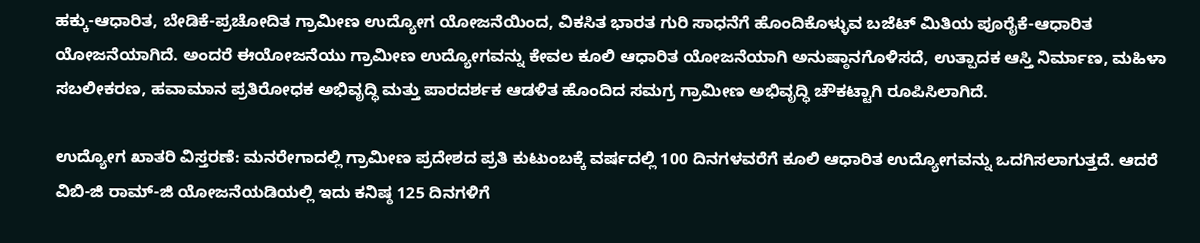ಹಕ್ಕು-ಆಧಾರಿತ, ಬೇಡಿಕೆ-ಪ್ರಚೋದಿತ ಗ್ರಾಮೀಣ ಉದ್ಯೋಗ ಯೋಜನೆಯಿಂದ, ವಿಕಸಿತ ಭಾರತ ಗುರಿ ಸಾಧನೆಗೆ ಹೊಂದಿಕೊಳ್ಳುವ ಬಜೆಟ್ ಮಿತಿಯ ಪೂರೈಕೆ-ಆಧಾರಿತ ಯೋಜನೆಯಾಗಿದೆ. ಅಂದರೆ ಈಯೋಜನೆಯು ಗ್ರಾಮೀಣ ಉದ್ಯೋಗವನ್ನು ಕೇವಲ ಕೂಲಿ ಆಧಾರಿತ ಯೋಜನೆಯಾಗಿ ಅನುಷ್ಠಾನಗೊಳಿಸದೆ, ಉತ್ಪಾದಕ ಆಸ್ತಿ ನಿರ್ಮಾಣ, ಮಹಿಳಾ ಸಬಲೀಕರಣ, ಹವಾಮಾನ ಪ್ರತಿರೋಧಕ ಅಭಿವೃದ್ಧಿ ಮತ್ತು ಪಾರದರ್ಶಕ ಆಡಳಿತ ಹೊಂದಿದ ಸಮಗ್ರ ಗ್ರಾಮೀಣ ಅಭಿವೃದ್ಧಿ ಚೌಕಟ್ಟಾಗಿ ರೂಪಿಸಿಲಾಗಿದೆ.

ಉದ್ಯೋಗ ಖಾತರಿ ವಿಸ್ತರಣೆ: ಮನರೇಗಾದಲ್ಲಿ ಗ್ರಾಮೀಣ ಪ್ರದೇಶದ ಪ್ರತಿ ಕುಟುಂಬಕ್ಕೆ ವರ್ಷದಲ್ಲಿ 100 ದಿನಗಳವರೆಗೆ ಕೂಲಿ ಆಧಾರಿತ ಉದ್ಯೋಗವನ್ನು ಒದಗಿಸಲಾಗುತ್ತದೆ. ಆದರೆ ವಿಬಿ-ಜಿ ರಾಮ್-ಜಿ ಯೋಜನೆಯಡಿಯಲ್ಲಿ ಇದು ಕನಿಷ್ಠ 125 ದಿನಗಳಿಗೆ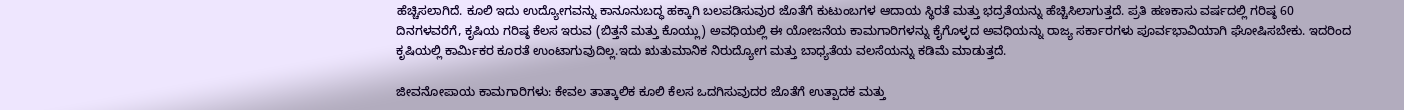ಹೆಚ್ಚಿಸಲಾಗಿದೆ. ಕೂಲಿ ಇದು ಉದ್ಯೋಗವನ್ನು ಕಾನೂನುಬದ್ಧ ಹಕ್ಕಾಗಿ ಬಲಪಡಿಸುವುರ ಜೊತೆಗೆ ಕುಟುಂಬಗಳ ಆದಾಯ ಸ್ಥಿರತೆ ಮತ್ತು ಭದ್ರತೆಯನ್ನು ಹೆಚ್ಚಿಸಿಲಾಗುತ್ತದೆ. ಪ್ರತಿ ಹಣಕಾಸು ವರ್ಷದಲ್ಲಿ ಗರಿಷ್ಠ 60 ದಿನಗಳವರೆಗೆ, ಕೃಷಿಯ ಗರಿಷ್ಠ ಕೆಲಸ ಇರುವ (ಬಿತ್ತನೆ ಮತ್ತು ಕೊಯ್ಲು) ಅವಧಿಯಲ್ಲಿ ಈ ಯೋಜನೆಯ ಕಾಮಗಾರಿಗಳನ್ನು ಕೈಗೊಳ್ಳದ ಅವಧಿಯನ್ನು ರಾಜ್ಯ ಸರ್ಕಾರಗಳು ಪೂರ್ವಭಾವಿಯಾಗಿ ಘೋಷಿಸಬೇಕು. ಇದರಿಂದ ಕೃಷಿಯಲ್ಲಿ ಕಾರ್ಮಿಕರ ಕೂರತೆ ಉಂಟಾಗುವುದಿಲ್ಲ.ಇದು ಋತುಮಾನಿಕ ನಿರುದ್ಯೋಗ ಮತ್ತು ಬಾಧ್ಯತೆಯ ವಲಸೆಯನ್ನು ಕಡಿಮೆ ಮಾಡುತ್ತದೆ.

ಜೀವನೋಪಾಯ ಕಾಮಗಾರಿಗಳು: ಕೇವಲ ತಾತ್ಕಾಲಿಕ ಕೂಲಿ ಕೆಲಸ ಒದಗಿಸುವುದರ ಜೊತೆಗೆ ಉತ್ಪಾದಕ ಮತ್ತು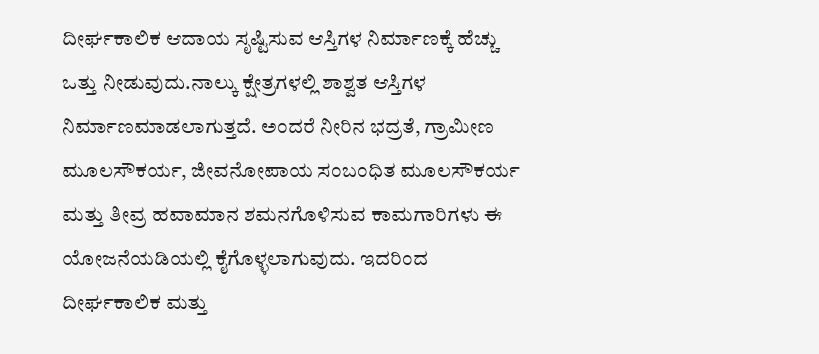ದೀರ್ಘಕಾಲಿಕ ಆದಾಯ ಸೃಷ್ಟಿಸುವ ಆಸ್ತಿಗಳ ನಿರ್ಮಾಣಕ್ಕೆ ಹೆಚ್ಚು ಒತ್ತು ನೀಡುವುದು.ನಾಲ್ಕು ಕ್ಷೇತ್ರಗಳಲ್ಲಿ ಶಾಶ್ವತ ಆಸ್ತಿಗಳ ನಿರ್ಮಾಣಮಾಡಲಾಗುತ್ತದೆ. ಅಂದರೆ ನೀರಿನ ಭದ್ರತೆ, ಗ್ರಾಮೀಣ ಮೂಲಸೌಕರ್ಯ, ಜೀವನೋಪಾಯ ಸಂಬಂಧಿತ ಮೂಲಸೌಕರ್ಯ ಮತ್ತು ತೀವ್ರ ಹವಾಮಾನ ಶಮನಗೊಳಿಸುವ ಕಾಮಗಾರಿಗಳು ಈ ಯೋಜನೆಯಡಿಯಲ್ಲಿ ಕೈಗೊಳ್ಳಲಾಗುವುದು. ಇದರಿಂದ ದೀರ್ಘಕಾಲಿಕ ಮತ್ತು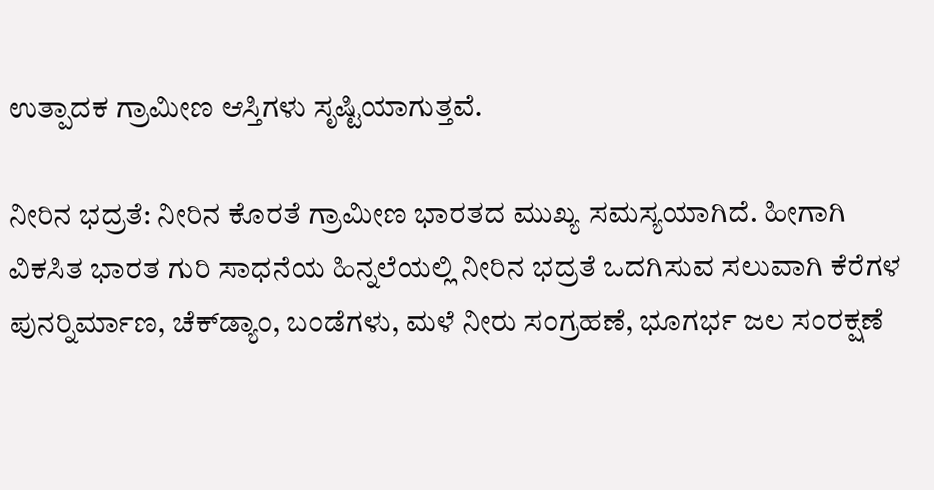ಉತ್ಪಾದಕ ಗ್ರಾಮೀಣ ಆಸ್ತಿಗಳು ಸೃಷ್ಟಿಯಾಗುತ್ತವೆ.

ನೀರಿನ ಭದ್ರತೆ: ನೀರಿನ ಕೊರತೆ ಗ್ರಾಮೀಣ ಭಾರತದ ಮುಖ್ಯ ಸಮಸ್ಯಯಾಗಿದೆ. ಹೀಗಾಗಿ ವಿಕಸಿತ ಭಾರತ ಗುರಿ ಸಾಧನೆಯ ಹಿನ್ನಲೆಯಲ್ಲಿ ನೀರಿನ ಭದ್ರತೆ ಒದಗಿಸುವ ಸಲುವಾಗಿ ಕೆರೆಗಳ ಪುನರ್‍ನಿರ್ಮಾಣ, ಚೆಕ್‍ಡ್ಯಾಂ, ಬಂಡೆಗಳು, ಮಳೆ ನೀರು ಸಂಗ್ರಹಣೆ, ಭೂಗರ್ಭ ಜಲ ಸಂರಕ್ಷಣೆ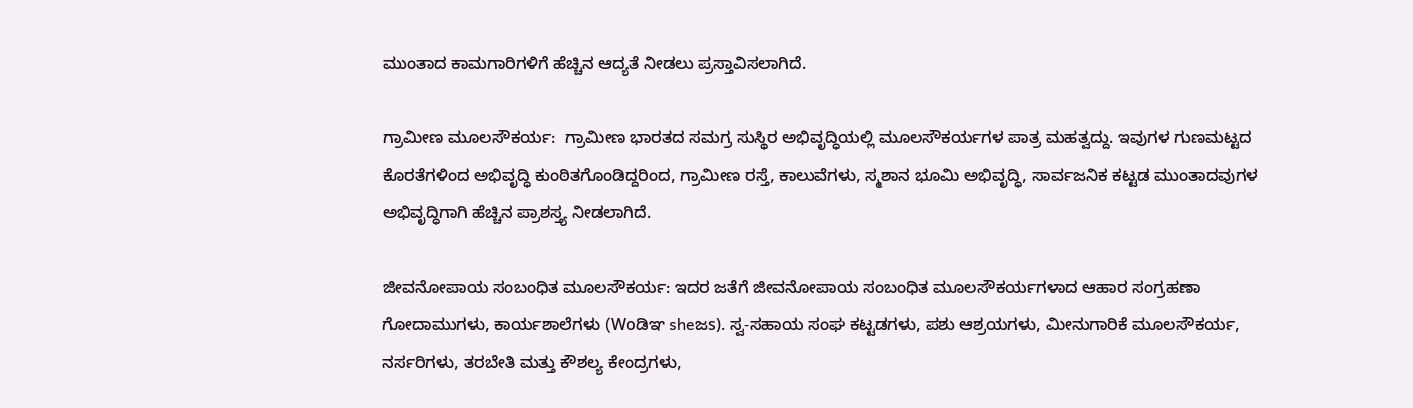ಮುಂತಾದ ಕಾಮಗಾರಿಗಳಿಗೆ ಹೆಚ್ಚಿನ ಆದ್ಯತೆ ನೀಡಲು ಪ್ರಸ್ತಾವಿಸಲಾಗಿದೆ.

ಗ್ರಾಮೀಣ ಮೂಲಸೌಕರ್ಯ:  ಗ್ರಾಮೀಣ ಭಾರತದ ಸಮಗ್ರ ಸುಸ್ಥಿರ ಅಭಿವೃದ್ಧಿಯಲ್ಲಿ ಮೂಲಸೌಕರ್ಯಗಳ ಪಾತ್ರ ಮಹತ್ವದ್ದು. ಇವುಗಳ ಗುಣಮಟ್ಟದ ಕೊರತೆಗಳಿಂದ ಅಭಿವೃದ್ಧಿ ಕುಂಠಿತಗೊಂಡಿದ್ದರಿಂದ, ಗ್ರಾಮೀಣ ರಸ್ತೆ, ಕಾಲುವೆಗಳು, ಸ್ಮಶಾನ ಭೂಮಿ ಅಭಿವೃದ್ಧಿ, ಸಾರ್ವಜನಿಕ ಕಟ್ಟಡ ಮುಂತಾದವುಗಳ ಅಭಿವೃದ್ಧಿಗಾಗಿ ಹೆಚ್ಚಿನ ಪ್ರಾಶಸ್ತ್ಯ ನೀಡಲಾಗಿದೆ.

ಜೀವನೋಪಾಯ ಸಂಬಂಧಿತ ಮೂಲಸೌಕರ್ಯ: ಇದರ ಜತೆಗೆ ಜೀವನೋಪಾಯ ಸಂಬಂಧಿತ ಮೂಲಸೌಕರ್ಯಗಳಾದ ಆಹಾರ ಸಂಗ್ರಹಣಾ ಗೋದಾಮುಗಳು, ಕಾರ್ಯಶಾಲೆಗಳು (Woಡಿಞ sheಜs). ಸ್ವ-ಸಹಾಯ ಸಂಘ ಕಟ್ಟಡಗಳು, ಪಶು ಆಶ್ರಯಗಳು, ಮೀನುಗಾರಿಕೆ ಮೂಲಸೌಕರ್ಯ, ನರ್ಸರಿಗಳು, ತರಬೇತಿ ಮತ್ತು ಕೌಶಲ್ಯ ಕೇಂದ್ರಗಳು,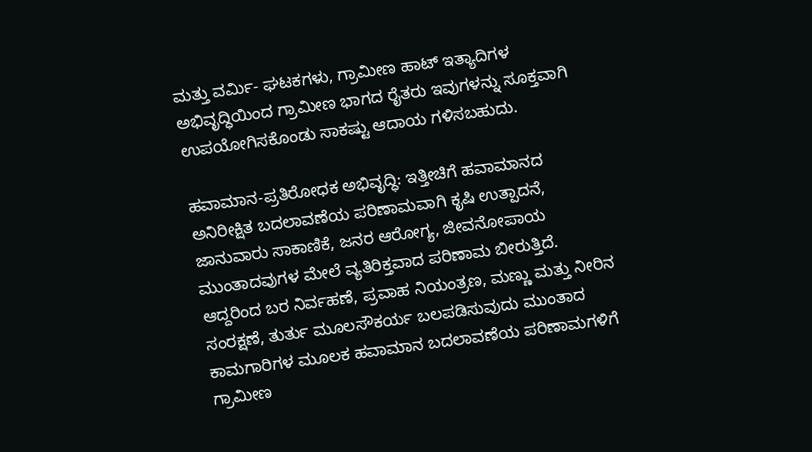ಮತ್ತು ವರ್ಮಿ- ಘಟಕಗಳು, ಗ್ರಾಮೀಣ ಹಾಟ್ ಇತ್ಯಾದಿಗಳ ಅಭಿವೃದ್ಧಿಯಿಂದ ಗ್ರಾಮೀಣ ಭಾಗದ ರೈತರು ಇವುಗಳನ್ನು ಸೂಕ್ತವಾಗಿ ಉಪಯೋಗಿಸಕೊಂಡು ಸಾಕಷ್ಟು ಆದಾಯ ಗಳಿಸಬಹುದು.

ಹವಾಮಾನ-ಪ್ರತಿರೋಧಕ ಅಭಿವೃದ್ಧಿ: ಇತ್ತೀಚಿಗೆ ಹವಾಮಾನದ ಅನಿರೀಕ್ಷಿತ ಬದಲಾವಣೆಯ ಪರಿಣಾಮವಾಗಿ ಕೃಷಿ ಉತ್ಪಾದನೆ, ಜಾನುವಾರು ಸಾಕಾಣಿಕೆ, ಜನರ ಆರೋಗ್ಯ, ಜೀವನೋಪಾಯ ಮುಂತಾದವುಗಳ ಮೇಲೆ ವ್ಯತಿರಿಕ್ತವಾದ ಪರಿಣಾಮ ಬೀರುತ್ತಿದೆ. ಆದ್ದರಿಂದ ಬರ ನಿರ್ವಹಣೆ, ಪ್ರವಾಹ ನಿಯಂತ್ರಣ, ಮಣ್ಣು ಮತ್ತು ನೀರಿನ ಸಂರಕ್ಷಣೆ, ತುರ್ತು ಮೂಲಸೌಕರ್ಯ ಬಲಪಡಿಸುವುದು ಮುಂತಾದ ಕಾಮಗಾರಿಗಳ ಮೂಲಕ ಹವಾಮಾನ ಬದಲಾವಣೆಯ ಪರಿಣಾಮಗಳಿಗೆ ಗ್ರಾಮೀಣ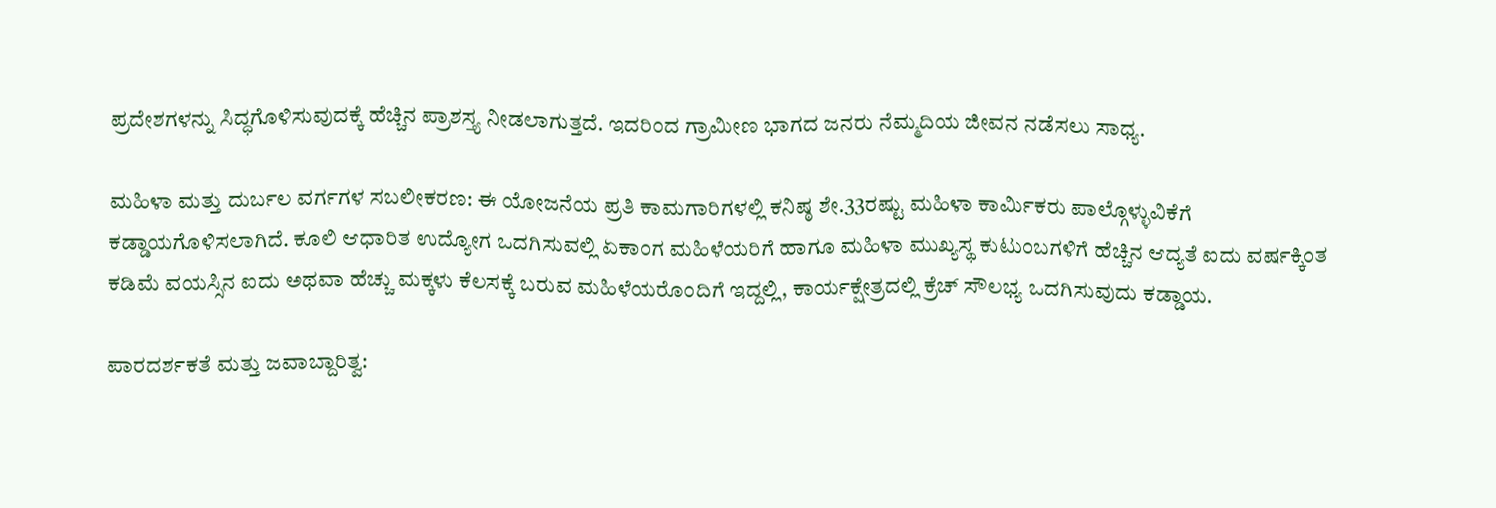ಪ್ರದೇಶಗಳನ್ನು ಸಿದ್ಧಗೊಳಿಸುವುದಕ್ಕೆ ಹೆಚ್ಚಿನ ಪ್ರಾಶಸ್ತ್ಯ ನೀಡಲಾಗುತ್ತದೆ. ಇದರಿಂದ ಗ್ರಾಮೀಣ ಭಾಗದ ಜನರು ನೆಮ್ಮದಿಯ ಜೀವನ ನಡೆಸಲು ಸಾಧ್ಯ.

ಮಹಿಳಾ ಮತ್ತು ದುರ್ಬಲ ವರ್ಗಗಳ ಸಬಲೀಕರಣ: ಈ ಯೋಜನೆಯ ಪ್ರತಿ ಕಾಮಗಾರಿಗಳಲ್ಲಿ ಕನಿಷ್ಠ ಶೇ.33ರಷ್ಟು ಮಹಿಳಾ ಕಾರ್ಮಿಕರು ಪಾಲ್ಗೊಳ್ಳುವಿಕೆಗೆ ಕಡ್ಡಾಯಗೊಳಿಸಲಾಗಿದೆ. ಕೂಲಿ ಆಧಾರಿತ ಉದ್ಯೋಗ ಒದಗಿಸುವಲ್ಲಿ ಏಕಾಂಗ ಮಹಿಳೆಯರಿಗೆ ಹಾಗೂ ಮಹಿಳಾ ಮುಖ್ಯಸ್ಥ ಕುಟುಂಬಗಳಿಗೆ ಹೆಚ್ಚಿನ ಆದ್ಯತೆ ಐದು ವರ್ಷಕ್ಕಿಂತ ಕಡಿಮೆ ವಯಸ್ಸಿನ ಐದು ಅಥವಾ ಹೆಚ್ಚು ಮಕ್ಕಳು ಕೆಲಸಕ್ಕೆ ಬರುವ ಮಹಿಳೆಯರೊಂದಿಗೆ ಇದ್ದಲ್ಲಿ, ಕಾರ್ಯಕ್ಷೇತ್ರದಲ್ಲಿ ಕ್ರೆಚ್ ಸೌಲಭ್ಯ ಒದಗಿಸುವುದು ಕಡ್ಡಾಯ.

ಪಾರದರ್ಶಕತೆ ಮತ್ತು ಜವಾಬ್ದಾರಿತ್ವ: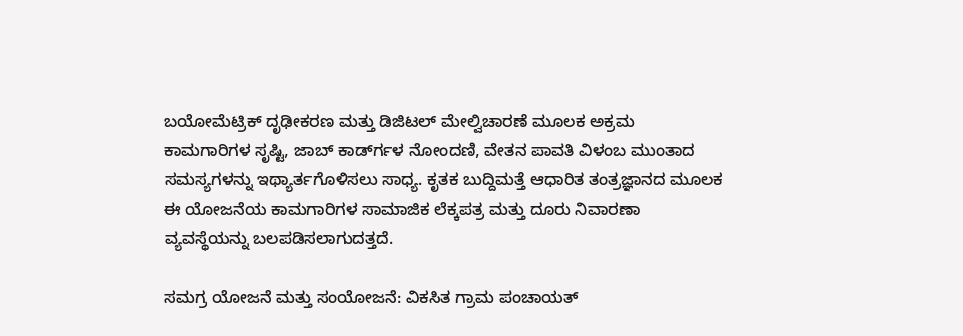ಬಯೋಮೆಟ್ರಿಕ್ ದೃಢೀಕರಣ ಮತ್ತು ಡಿಜಿಟಲ್ ಮೇಲ್ವಿಚಾರಣೆ ಮೂಲಕ ಅಕ್ರಮ ಕಾಮಗಾರಿಗಳ ಸೃಷ್ಟಿ, ಜಾಬ್ ಕಾರ್ಡ್‍ಗಳ ನೋಂದಣಿ, ವೇತನ ಪಾವತಿ ವಿಳಂಬ ಮುಂತಾದ ಸಮಸ್ಯಗಳನ್ನು ಇಥ್ಯಾರ್ತಗೊಳಿಸಲು ಸಾಧ್ಯ. ಕೃತಕ ಬುದ್ದಿಮತ್ತೆ ಆಧಾರಿತ ತಂತ್ರಜ್ಞಾನದ ಮೂಲಕ ಈ ಯೋಜನೆಯ ಕಾಮಗಾರಿಗಳ ಸಾಮಾಜಿಕ ಲೆಕ್ಕಪತ್ರ ಮತ್ತು ದೂರು ನಿವಾರಣಾ ವ್ಯವಸ್ಥೆಯನ್ನು ಬಲಪಡಿಸಲಾಗುದತ್ತದೆ.

ಸಮಗ್ರ ಯೋಜನೆ ಮತ್ತು ಸಂಯೋಜನೆ: ವಿಕಸಿತ ಗ್ರಾಮ ಪಂಚಾಯತ್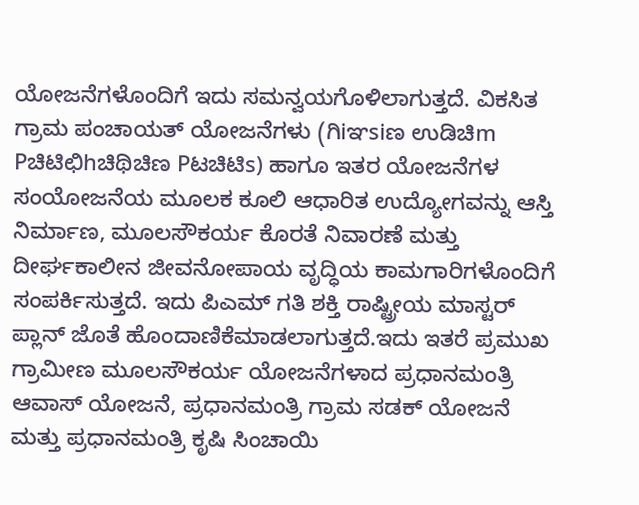ಯೋಜನೆಗಳೊಂದಿಗೆ ಇದು ಸಮನ್ವಯಗೊಳಿಲಾಗುತ್ತದೆ. ವಿಕಸಿತ ಗ್ರಾಮ ಪಂಚಾಯತ್ ಯೋಜನೆಗಳು (ಗಿiಞsiಣ ಉಡಿಚಿm Pಚಿಟಿಛಿhಚಿಥಿಚಿಣ Pಟಚಿಟಿs) ಹಾಗೂ ಇತರ ಯೋಜನೆಗಳ ಸಂಯೋಜನೆಯ ಮೂಲಕ ಕೂಲಿ ಆಧಾರಿತ ಉದ್ಯೋಗವನ್ನು ಆಸ್ತಿ ನಿರ್ಮಾಣ, ಮೂಲಸೌಕರ್ಯ ಕೊರತೆ ನಿವಾರಣೆ ಮತ್ತು ದೀರ್ಘಕಾಲೀನ ಜೀವನೋಪಾಯ ವೃದ್ಧಿಯ ಕಾಮಗಾರಿಗಳೊಂದಿಗೆ ಸಂಪರ್ಕಿಸುತ್ತದೆ. ಇದು ಪಿಎಮ್ ಗತಿ ಶಕ್ತಿ ರಾಷ್ಟ್ರೀಯ ಮಾಸ್ಟರ್ ಪ್ಲಾನ್ ಜೊತೆ ಹೊಂದಾಣಿಕೆಮಾಡಲಾಗುತ್ತದೆ.ಇದು ಇತರೆ ಪ್ರಮುಖ ಗ್ರಾಮೀಣ ಮೂಲಸೌಕರ್ಯ ಯೋಜನೆಗಳಾದ ಪ್ರಧಾನಮಂತ್ರಿ ಆವಾಸ್ ಯೋಜನೆ, ಪ್ರಧಾನಮಂತ್ರಿ ಗ್ರಾಮ ಸಡಕ್ ಯೋಜನೆ ಮತ್ತು ಪ್ರಧಾನಮಂತ್ರಿ ಕೃಷಿ ಸಿಂಚಾಯಿ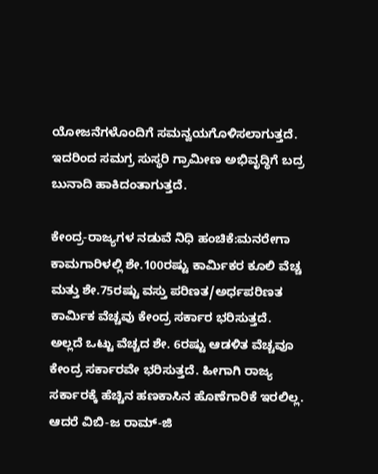ಯೋಜನೆಗಳೊಂದಿಗೆ ಸಮನ್ವಯಗೊಳಿಸಲಾಗುತ್ತದೆ. ಇದರಿಂದ ಸಮಗ್ರ ಸುಸ್ಥರಿ ಗ್ರಾಮೀಣ ಅಭಿವೃದ್ಧಿಗೆ ಬದ್ರ ಬುನಾದಿ ಹಾಕಿದಂತಾಗುತ್ತದೆ.

ಕೇಂದ್ರ-ರಾಜ್ಯಗಳ ನಡುವೆ ನಿಧಿ ಹಂಚಿಕೆ:ಮನರೇಗಾ ಕಾಮಗಾರಿಳಲ್ಲಿ ಶೇ.100ರಷ್ಟು ಕಾರ್ಮಿಕರ ಕೂಲಿ ವೆಚ್ಚ ಮತ್ತು ಶೇ.75ರಷ್ಟು ವಸ್ತು ಪರಿಣತ/ಅರ್ಧಪರಿಣತ ಕಾರ್ಮಿಕ ವೆಚ್ಚವು ಕೇಂದ್ರ ಸರ್ಕಾರ ಭರಿಸುತ್ತದೆ. ಅಲ್ಲದೆ ಒಟ್ಟು ವೆಚ್ಚದ ಶೇ. 6ರಷ್ಟು ಆಡಳಿತ ವೆಚ್ಚವೂ ಕೇಂದ್ರ ಸರ್ಕಾರವೇ ಭರಿಸುತ್ತದೆ. ಹೀಗಾಗಿ ರಾಜ್ಯ ಸರ್ಕಾರಕ್ಕೆ ಹೆಚ್ಚಿನ ಹಣಕಾಸಿನ ಹೊಣೆಗಾರಿಕೆ ಇರಲಿಲ್ಲ. ಆದರೆ ವಿಬಿ-ಜ ರಾಮ್-ಜಿ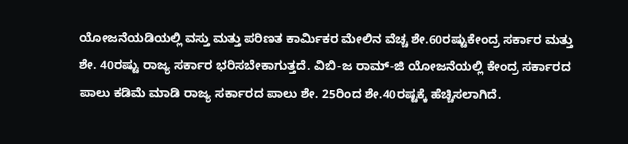ಯೋಜನೆಯಡಿಯಲ್ಲಿ ವಸ್ತು ಮತ್ತು ಪರಿಣತ ಕಾರ್ಮಿಕರ ಮೇಲಿನ ವೆಚ್ಚ ಶೇ.60ರಷ್ಟುಕೇಂದ್ರ ಸರ್ಕಾರ ಮತ್ತು ಶೇ. 40ರಷ್ಟು ರಾಜ್ಯ ಸರ್ಕಾರ ಭರಿಸಬೇಕಾಗುತ್ತದೆ. ವಿಬಿ-ಜ ರಾಮ್-ಜಿ ಯೋಜನೆಯಲ್ಲಿ ಕೇಂದ್ರ ಸರ್ಕಾರದ ಪಾಲು ಕಡಿಮೆ ಮಾಡಿ ರಾಜ್ಯ ಸರ್ಕಾರದ ಪಾಲು ಶೇ. 25ರಿಂದ ಶೇ.40ರಷ್ಟಕ್ಕೆ ಹೆಚ್ಚಿಸಲಾಗಿದೆ.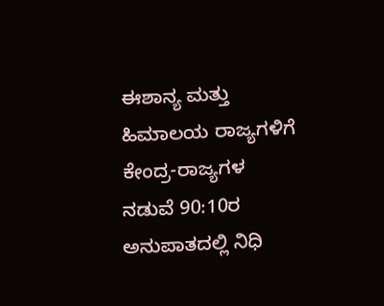ಈಶಾನ್ಯ ಮತ್ತು ಹಿಮಾಲಯ ರಾಜ್ಯಗಳಿಗೆ ಕೇಂದ್ರ-ರಾಜ್ಯಗಳ ನಡುವೆ 90:10ರ ಅನುಪಾತದಲ್ಲಿ ನಿಧಿ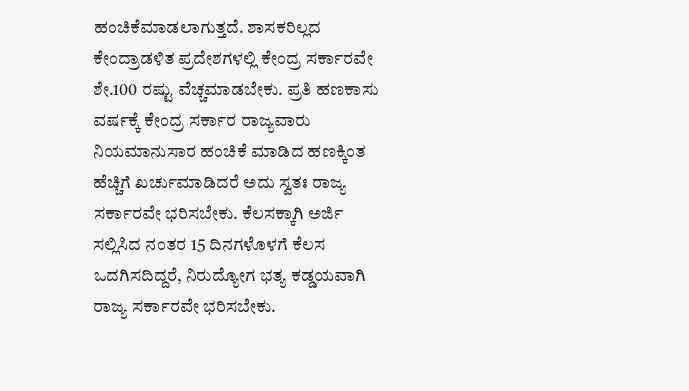ಹಂಚಿಕೆಮಾಡಲಾಗುತ್ತದೆ. ಶಾಸಕರಿಲ್ಲದ ಕೇಂದ್ರಾಡಳಿತ ಪ್ರದೇಶಗಳಲ್ಲಿ ಕೇಂದ್ರ ಸರ್ಕಾರವೇ ಶೇ.100 ರಷ್ಟು ವೆಚ್ಚಮಾಡಬೇಕು. ಪ್ರತಿ ಹಣಕಾಸು ವರ್ಷಕ್ಕೆ ಕೇಂದ್ರ ಸರ್ಕಾರ ರಾಜ್ಯವಾರು ನಿಯಮಾನುಸಾರ ಹಂಚಿಕೆ ಮಾಡಿದ ಹಣಕ್ಕಿಂತ ಹೆಚ್ಚಿಗೆ ಖರ್ಚುಮಾಡಿದರೆ ಅದು ಸ್ವತಃ ರಾಜ್ಯ ಸರ್ಕಾರವೇ ಭರಿಸಬೇಕು. ಕೆಲಸಕ್ಕಾಗಿ ಅರ್ಜಿ ಸಲ್ಲಿಸಿದ ನಂತರ 15 ದಿನಗಳೊಳಗೆ ಕೆಲಸ ಒದಗಿಸದಿದ್ದರೆ, ನಿರುದ್ಯೋಗ ಭತ್ಯ ಕಡ್ಡಯವಾಗಿ ರಾಜ್ಯ ಸರ್ಕಾರವೇ ಭರಿಸಬೇಕು.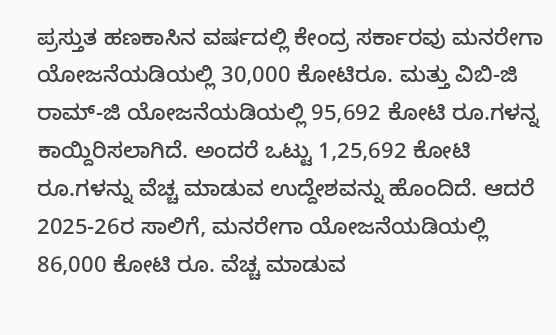ಪ್ರಸ್ತುತ ಹಣಕಾಸಿನ ವರ್ಷದಲ್ಲಿ ಕೇಂದ್ರ ಸರ್ಕಾರವು ಮನರೇಗಾ ಯೋಜನೆಯಡಿಯಲ್ಲಿ 30,000 ಕೋಟಿರೂ. ಮತ್ತು ವಿಬಿ-ಜಿ ರಾಮ್-ಜಿ ಯೋಜನೆಯಡಿಯಲ್ಲಿ 95,692 ಕೋಟಿ ರೂ.ಗಳನ್ನ ಕಾಯ್ದಿರಿಸಲಾಗಿದೆ. ಅಂದರೆ ಒಟ್ಟು 1,25,692 ಕೋಟಿ ರೂ.ಗಳನ್ನು ವೆಚ್ಚ ಮಾಡುವ ಉದ್ದೇಶವನ್ನು ಹೊಂದಿದೆ. ಆದರೆ 2025-26ರ ಸಾಲಿಗೆ, ಮನರೇಗಾ ಯೋಜನೆಯಡಿಯಲ್ಲಿ 86,000 ಕೋಟಿ ರೂ. ವೆಚ್ಚ ಮಾಡುವ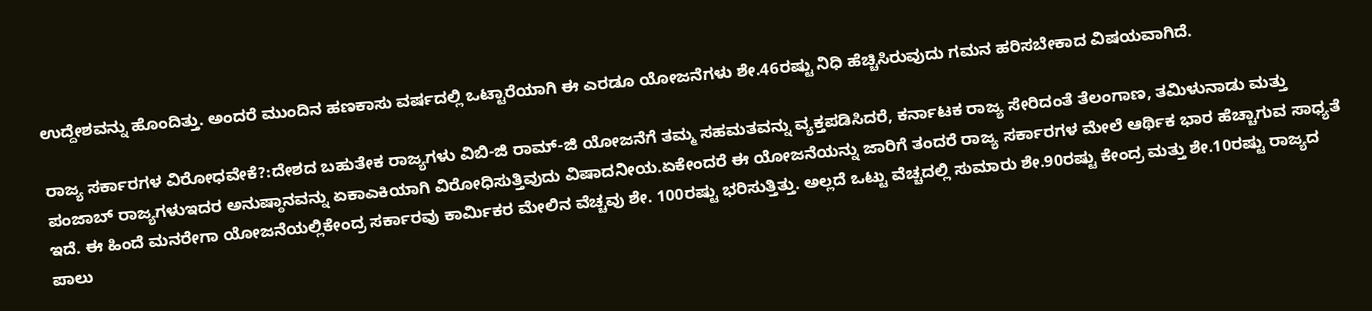ಉದ್ದೇಶವನ್ನು ಹೊಂದಿತ್ತು. ಅಂದರೆ ಮುಂದಿನ ಹಣಕಾಸು ವರ್ಷದಲ್ಲಿ ಒಟ್ಟಾರೆಯಾಗಿ ಈ ಎರಡೂ ಯೋಜನೆಗಳು ಶೇ.46ರಷ್ಟು ನಿಧಿ ಹೆಚ್ಚಿಸಿರುವುದು ಗಮನ ಹರಿಸಬೇಕಾದ ವಿಷಯವಾಗಿದೆ.

ರಾಜ್ಯ ಸರ್ಕಾರಗಳ ವಿರೋಧವೇಕೆ?:ದೇಶದ ಬಹುತೇಕ ರಾಜ್ಯಗಳು ವಿಬಿ-ಜಿ ರಾಮ್-ಜಿ ಯೋಜನೆಗೆ ತಮ್ಮ ಸಹಮತವನ್ನು ವ್ಯಕ್ತಪಡಿಸಿದರೆ, ಕರ್ನಾಟಕ ರಾಜ್ಯ ಸೇರಿದಂತೆ ತೆಲಂಗಾಣ, ತಮಿಳುನಾಡು ಮತ್ತು ಪಂಜಾಬ್ ರಾಜ್ಯಗಳುಇದರ ಅನುಷ್ಠಾನವನ್ನು ಏಕಾಎಕಿಯಾಗಿ ವಿರೋಧಿಸುತ್ತಿವುದು ವಿಷಾದನೀಯ.ಏಕೇಂದರೆ ಈ ಯೋಜನೆಯನ್ನು ಜಾರಿಗೆ ತಂದರೆ ರಾಜ್ಯ ಸರ್ಕಾರಗಳ ಮೇಲೆ ಆರ್ಥಿಕ ಭಾರ ಹೆಚ್ಚಾಗುವ ಸಾಧ್ಯತೆ ಇದೆ. ಈ ಹಿಂದೆ ಮನರೇಗಾ ಯೋಜನೆಯಲ್ಲಿಕೇಂದ್ರ ಸರ್ಕಾರವು ಕಾರ್ಮಿಕರ ಮೇಲಿನ ವೆಚ್ಚವು ಶೇ. 100ರಷ್ಟು ಭರಿಸುತ್ತಿತ್ತು. ಅಲ್ಲದೆ ಒಟ್ಟು ವೆಚ್ಚದಲ್ಲಿ ಸುಮಾರು ಶೇ.90ರಷ್ಟು ಕೇಂದ್ರ ಮತ್ತು ಶೇ.10ರಷ್ಟು ರಾಜ್ಯದ ಪಾಲು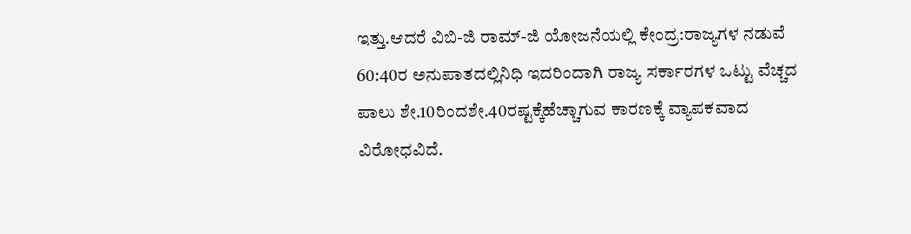ಇತ್ತು.ಆದರೆ ವಿಬಿ-ಜಿ ರಾಮ್-ಜಿ ಯೋಜನೆಯಲ್ಲಿ ಕೇಂದ್ರ:ರಾಜ್ಯಗಳ ನಡುವೆ 60:40ರ ಅನುಪಾತದಲ್ಲಿನಿಧಿ ಇದರಿಂದಾಗಿ ರಾಜ್ಯ ಸರ್ಕಾರಗಳ ಒಟ್ಟು ವೆಚ್ಚದ ಪಾಲು ಶೇ.10ರಿಂದಶೇ.40ರಷ್ಟಕ್ಕೆಹೆಚ್ಚಾಗುವ ಕಾರಣಕ್ಕೆ ವ್ಯಾಪಕವಾದ ವಿರೋಧವಿದೆ.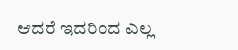ಆದರೆ ಇದರಿಂದ ಎಲ್ಲ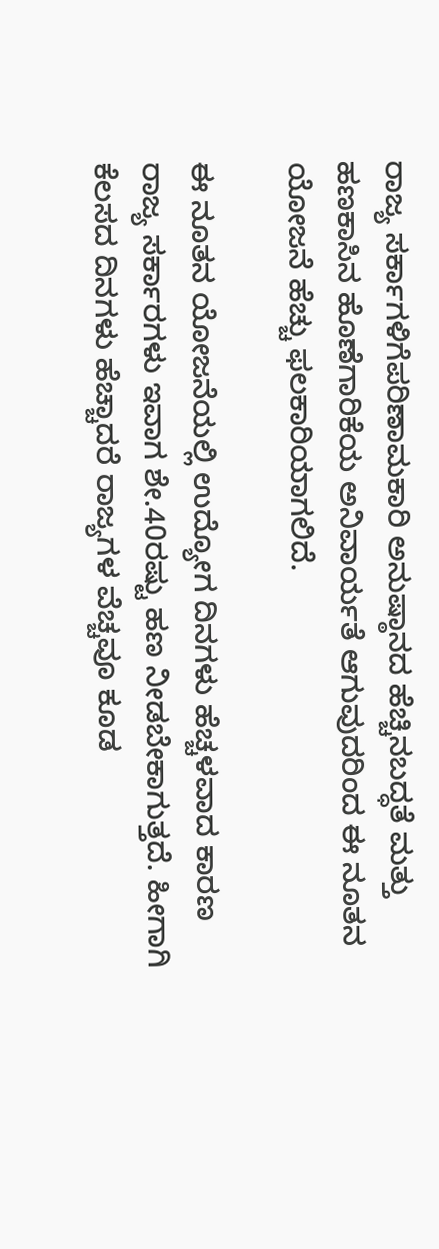ರಾಜ್ಯ ಸರ್ಕಾಗಳಿಗೆಪರಿಣಾಮಕಾರಿ ಅನುಷ್ಠಾನದ ಹೆಚ್ಚಿನಬದ್ಧತೆ ಮತ್ತು ಹಣಕಾಸಿನ ಹೊಣೆಗಾರಿಕೆಯ ಅನಿವಾರ್ಯತೆ ಆಗುವುದರಿಂದ ಈ ನೂತನ ಯೋಜನೆ ಹೆಚ್ಚು ಫಲಕಾರಿಯಾಗಲಿದೆ.

ಈ ನೂತನ ಯೋಜನೆಯಲ್ಲಿ ಉದ್ಯೋಗ ದಿನಗಳು ಹೆಚ್ಚಳವಾದ ಕಾರಣ ರಾಜ್ಯ ಸರ್ಕಾರಗಳು ಇವಾಗ ಶೇ.40ರಷ್ಟು ಹಣ ನೀಡಬೇಕಾಗುತ್ತದೆ. ಹೀಗಾಗಿ ಕೆಲಸದ ದಿನಗಳು ಹೆಚ್ಚಾದರೆ ರಾಜ್ಯಗಳ ವೆಚ್ಚವೂ ಕೂಡ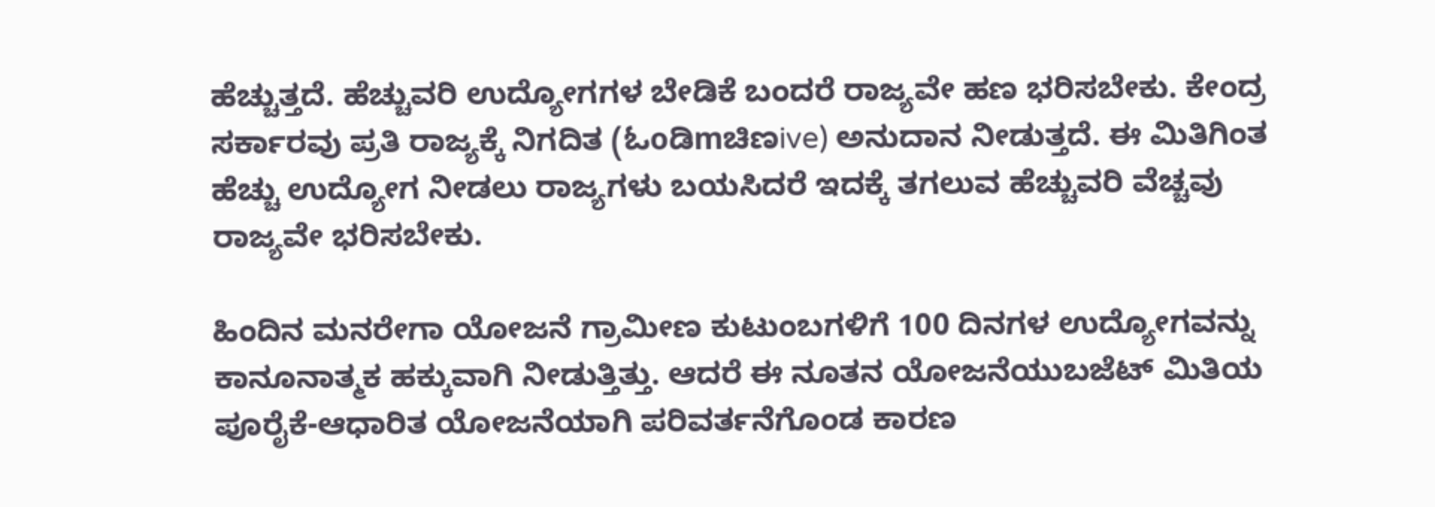ಹೆಚ್ಚುತ್ತದೆ. ಹೆಚ್ಚುವರಿ ಉದ್ಯೋಗಗಳ ಬೇಡಿಕೆ ಬಂದರೆ ರಾಜ್ಯವೇ ಹಣ ಭರಿಸಬೇಕು. ಕೇಂದ್ರ ಸರ್ಕಾರವು ಪ್ರತಿ ರಾಜ್ಯಕ್ಕೆ ನಿಗದಿತ (ಓoಡಿmಚಿಣive) ಅನುದಾನ ನೀಡುತ್ತದೆ. ಈ ಮಿತಿಗಿಂತ ಹೆಚ್ಚು ಉದ್ಯೋಗ ನೀಡಲು ರಾಜ್ಯಗಳು ಬಯಸಿದರೆ ಇದಕ್ಕೆ ತಗಲುವ ಹೆಚ್ಚುವರಿ ವೆಚ್ಚವು ರಾಜ್ಯವೇ ಭರಿಸಬೇಕು.

ಹಿಂದಿನ ಮನರೇಗಾ ಯೋಜನೆ ಗ್ರಾಮೀಣ ಕುಟುಂಬಗಳಿಗೆ 100 ದಿನಗಳ ಉದ್ಯೋಗವನ್ನು ಕಾನೂನಾತ್ಮಕ ಹಕ್ಕುವಾಗಿ ನೀಡುತ್ತಿತ್ತು. ಆದರೆ ಈ ನೂತನ ಯೋಜನೆಯುಬಜೆಟ್ ಮಿತಿಯ ಪೂರೈಕೆ-ಆಧಾರಿತ ಯೋಜನೆಯಾಗಿ ಪರಿವರ್ತನೆಗೊಂಡ ಕಾರಣ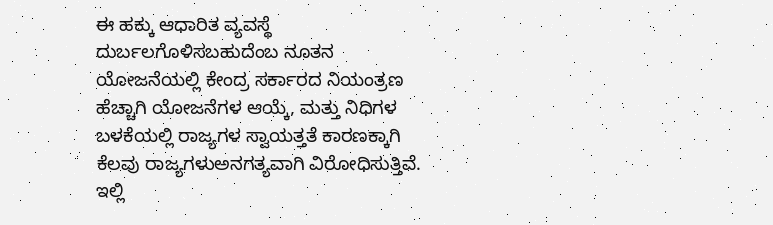ಈ ಹಕ್ಕು ಆಧಾರಿತ ವ್ಯವಸ್ಥೆ ದುರ್ಬಲಗೊಳಿಸಬಹುದೆಂಬ ನೂತನ ಯೋಜನೆಯಲ್ಲಿ ಕೇಂದ್ರ ಸರ್ಕಾರದ ನಿಯಂತ್ರಣ ಹೆಚ್ಚಾಗಿ ಯೋಜನೆಗಳ ಆಯ್ಕೆ, ಮತ್ತು ನಿಧಿಗಳ ಬಳಕೆಯಲ್ಲಿ ರಾಜ್ಯಗಳ ಸ್ವಾಯತ್ತತೆ ಕಾರಣಕ್ಕಾಗಿ ಕೆಲವು ರಾಜ್ಯಗಳುಅನಗತ್ಯವಾಗಿ ವಿರೋಧಿಸುತ್ತಿವೆ. ಇಲ್ಲಿ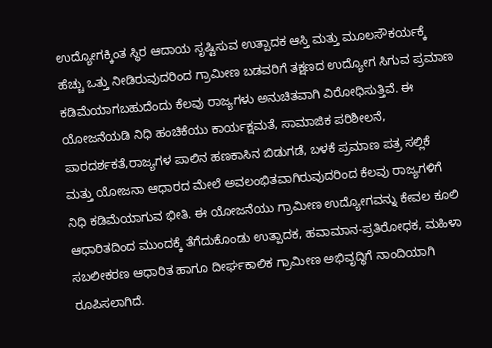ಉದ್ಯೋಗಕ್ಕಿಂತ ಸ್ಥಿರ ಆದಾಯ ಸೃಷ್ಟಿಸುವ ಉತ್ಪಾದಕ ಆಸ್ತಿ ಮತ್ತು ಮೂಲಸೌಕರ್ಯಕ್ಕೆ ಹೆಚ್ಚು ಒತ್ತು ನೀಡಿರುವುದರಿಂದ ಗ್ರಾಮೀಣ ಬಡವರಿಗೆ ತಕ್ಷಣದ ಉದ್ಯೋಗ ಸಿಗುವ ಪ್ರಮಾಣ ಕಡಿಮೆಯಾಗಬಹುದೆಂದು ಕೆಲವು ರಾಜ್ಯಗಳು ಅನುಚಿತವಾಗಿ ವಿರೋಧಿಸುತ್ತಿವೆ. ಈ ಯೋಜನೆಯಡಿ ನಿಧಿ ಹಂಚಿಕೆಯು ಕಾರ್ಯಕ್ಷಮತೆ, ಸಾಮಾಜಿಕ ಪರಿಶೀಲನೆ, ಪಾರದರ್ಶಕತೆ,ರಾಜ್ಯಗಳ ಪಾಲಿನ ಹಣಕಾಸಿನ ಬಿಡುಗಡೆ, ಬಳಕೆ ಪ್ರಮಾಣ ಪತ್ರ ಸಲ್ಲಿಕೆ ಮತ್ತು ಯೋಜನಾ ಆಧಾರದ ಮೇಲೆ ಅವಲಂಭಿತವಾಗಿರುವುದರಿಂದ ಕೆಲವು ರಾಜ್ಯಗಳಿಗೆ ನಿಧಿ ಕಡಿಮೆಯಾಗುವ ಭೀತಿ. ಈ ಯೋಜನೆಯು ಗ್ರಾಮೀಣ ಉದ್ಯೋಗವನ್ನು ಕೇವಲ ಕೂಲಿ ಆಧಾರಿತದಿಂದ ಮುಂದಕ್ಕೆ ತೆಗೆದುಕೊಂಡು ಉತ್ಪಾದಕ, ಹವಾಮಾನ-ಪ್ರತಿರೋಧಕ, ಮಹಿಳಾ ಸಬಲೀಕರಣ ಆಧಾರಿತ ಹಾಗೂ ದೀರ್ಘಕಾಲಿಕ ಗ್ರಾಮೀಣ ಅಭಿವೃದ್ಧಿಗೆ ನಾಂದಿಯಾಗಿ ರೂಪಿಸಲಾಗಿದೆ.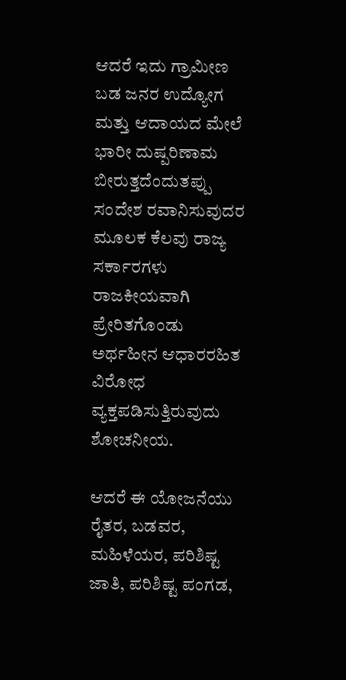ಆದರೆ ಇದು ಗ್ರಾಮೀಣ ಬಡ ಜನರ ಉದ್ಯೋಗ ಮತ್ತು ಆದಾಯದ ಮೇಲೆ ಭಾರೀ ದುಷ್ಪರಿಣಾಮ ಬೀರುತ್ತದೆಂದುತಪ್ಪು ಸಂದೇಶ ರವಾನಿಸುವುದರ ಮೂಲಕ ಕೆಲವು ರಾಜ್ಯ ಸರ್ಕಾರಗಳು ರಾಜಕೀಯವಾಗಿ ಪ್ರೇರಿತಗೊಂಡು ಅರ್ಥಹೀನ ಆಧಾರರಹಿತ ವಿರೋಧ ವ್ಯಕ್ತಪಡಿಸುತ್ತಿರುವುದು ಶೋಚನೀಯ.

ಆದರೆ ಈ ಯೋಜನೆಯು ರೈತರ, ಬಡವರ, ಮಹಿಳೆಯರ, ಪರಿಶಿಷ್ಟ ಜಾತಿ, ಪರಿಶಿಷ್ಟ ಪಂಗಡ,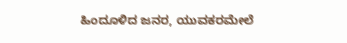ಹಿಂದೂಳಿದ ಜನರ, ಯುವಕರಮೇಲೆ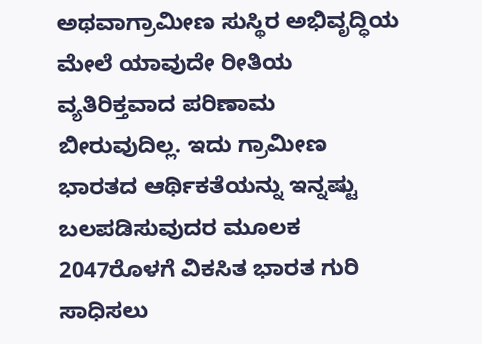ಅಥವಾಗ್ರಾಮೀಣ ಸುಸ್ಥಿರ ಅಭಿವೃದ್ಧಿಯ ಮೇಲೆ ಯಾವುದೇ ರೀತಿಯ ವ್ಯತಿರಿಕ್ತವಾದ ಪರಿಣಾಮ ಬೀರುವುದಿಲ್ಲ. ಇದು ಗ್ರಾಮೀಣ ಭಾರತದ ಆರ್ಥಿಕತೆಯನ್ನು ಇನ್ನಷ್ಟು ಬಲಪಡಿಸುವುದರ ಮೂಲಕ 2047ರೊಳಗೆ ವಿಕಸಿತ ಭಾರತ ಗುರಿ ಸಾಧಿಸಲು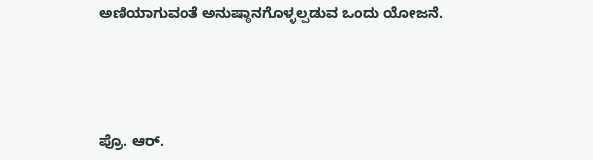ಅಣಿಯಾಗುವಂತೆ ಅನುಷ್ಠಾನಗೊಳ್ಳಲ್ಪಡುವ ಒಂದು ಯೋಜನೆ.





ಪ್ರೊ. ಆರ್.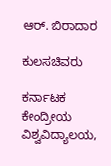ಆರ್. ಬಿರಾದಾರ

ಕುಲಸಚಿವರು

ಕರ್ನಾಟಕ ಕೇಂದ್ರೀಯ ವಿಶ್ವವಿದ್ಯಾಲಯ,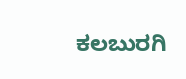ಕಲಬುರಗಿ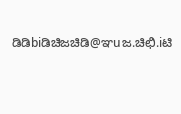ಡಿಡಿbiಡಿಚಿಜಚಿಡಿ@ಞuಜ.ಚಿಛಿ.iಟಿ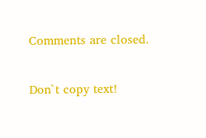Comments are closed.

Don`t copy text!